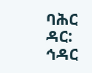ባሕር ዳር: ኅዳር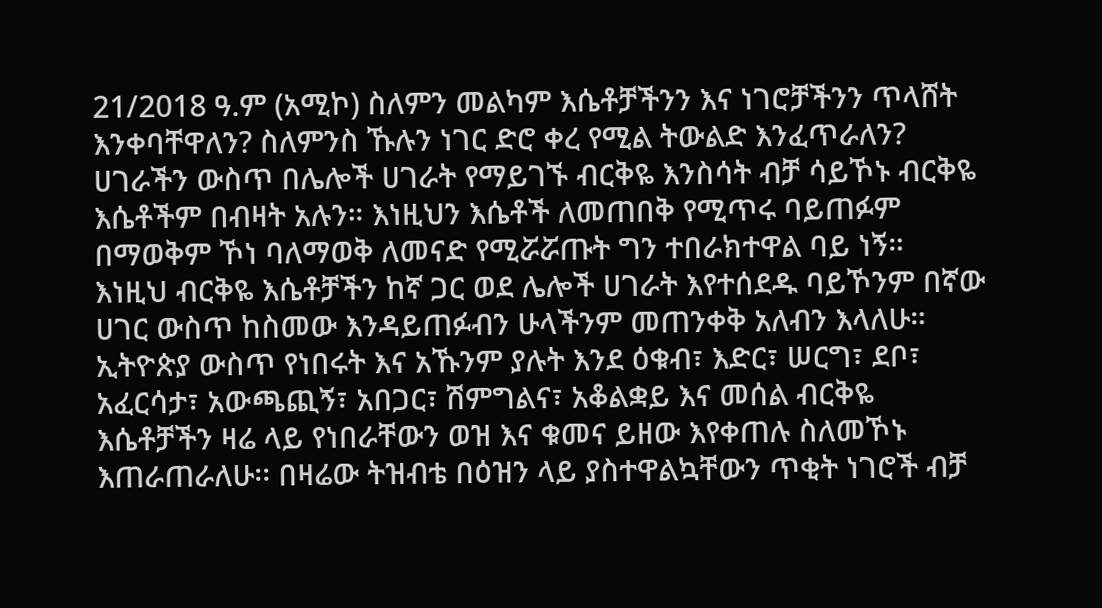21/2018 ዓ.ም (አሚኮ) ስለምን መልካም እሴቶቻችንን እና ነገሮቻችንን ጥላሸት እንቀባቸዋለን? ስለምንስ ኹሉን ነገር ድሮ ቀረ የሚል ትውልድ እንፈጥራለን?
ሀገራችን ውስጥ በሌሎች ሀገራት የማይገኙ ብርቅዬ እንስሳት ብቻ ሳይኾኑ ብርቅዬ እሴቶችም በብዛት አሉን። እነዚህን እሴቶች ለመጠበቅ የሚጥሩ ባይጠፉም በማወቅም ኾነ ባለማወቅ ለመናድ የሚሯሯጡት ግን ተበራክተዋል ባይ ነኝ።
እነዚህ ብርቅዬ እሴቶቻችን ከኛ ጋር ወደ ሌሎች ሀገራት እየተሰደዱ ባይኾንም በኛው ሀገር ውስጥ ከስመው እንዳይጠፉብን ሁላችንም መጠንቀቅ አለብን እላለሁ።
ኢትዮጵያ ውስጥ የነበሩት እና አኹንም ያሉት እንደ ዕቁብ፣ እድር፣ ሠርግ፣ ደቦ፣ አፈርሳታ፣ አውጫጪኝ፣ አበጋር፣ ሽምግልና፣ አቆልቋይ እና መሰል ብርቅዬ እሴቶቻችን ዛሬ ላይ የነበራቸውን ወዝ እና ቁመና ይዘው እየቀጠሉ ስለመኾኑ እጠራጠራለሁ፡፡ በዛሬው ትዝብቴ በዕዝን ላይ ያስተዋልኳቸውን ጥቂት ነገሮች ብቻ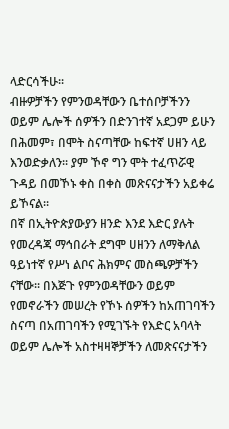ላድርሳችሁ፡፡
ብዙዎቻችን የምንወዳቸውን ቤተሰቦቻችንን ወይም ሌሎች ሰዎችን በድንገተኛ አደጋም ይሁን በሕመም፣ በሞት ስናጣቸው ከፍተኛ ሀዘን ላይ እንወድቃለን፡፡ ያም ኾኖ ግን ሞት ተፈጥሯዊ ጉዳይ በመኾኑ ቀስ በቀስ መጽናናታችን አይቀሬ ይኾናል፡፡
በኛ በኢትዮጵያውያን ዘንድ እንደ እድር ያሉት የመረዳጃ ማኅበራት ደግሞ ሀዘንን ለማቅለል ዓይነተኛ የሥነ ልቦና ሕክምና መስጫዎቻችን ናቸው፡፡ በእጅጉ የምንወዳቸውን ወይም የመኖራችን መሠረት የኾኑ ሰዎችን ከአጠገባችን ስናጣ በአጠገባችን የሚገኙት የእድር አባላት ወይም ሌሎች አስተዛዛኞቻችን ለመጽናናታችን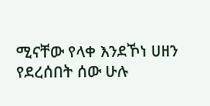ሚናቸው የላቀ እንደኾነ ሀዘን የደረሰበት ሰው ሁሉ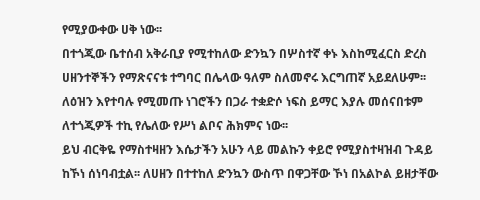የሚያውቀው ሀቅ ነው፡፡
በተጎጂው ቤተሰብ አቅራቢያ የሚተከለው ድንኳን በሦስተኛ ቀኑ እስከሚፈርስ ድረስ ሀዘንተኞችን የማጽናናቱ ተግባር በሌላው ዓለም ስለመኖሩ እርግጠኛ አይደለሁም፡፡ ለዕዝን እየተባሉ የሚመጡ ነገሮችን በጋራ ተቋድሶ ነፍስ ይማር እያሉ መሰናበቱም ለተጎጂዎች ተኪ የሌለው የሥነ ልቦና ሕክምና ነው፡፡
ይህ ብርቅዬ የማስተዛዘን እሴታችን አሁን ላይ መልኩን ቀይሮ የሚያስተዛዝብ ጉዳይ ከኾነ ሰነባብቷል፡፡ ለሀዘን በተተከለ ድንኳን ውስጥ በዋጋቸው ኾነ በአልኮል ይዘታቸው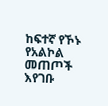ከፍተኛ የኾኑ የአልኮል መጠጦች እየገቡ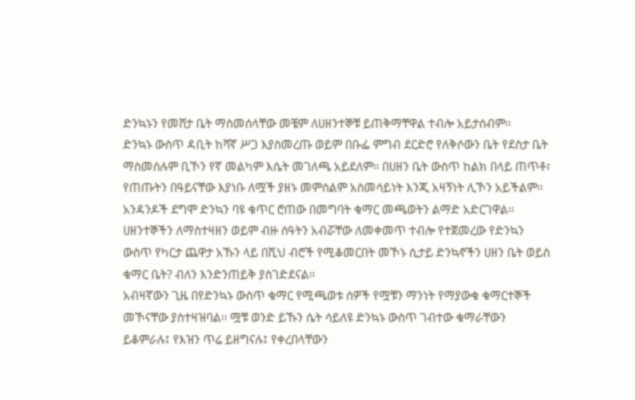ድንኳኑን የመሸታ ቤት ማስመሰላቸው መቼም ለሀዘንተኞቹ ይጠቅማቸዋል ተብሎ አይታሰብም፡፡
ድንኳኑ ውስጥ ዳቢት ከሻኛ ሥጋ እያስመረጡ ወይም በቡፌ ምግብ ደርድሮ የለቅሶውን ቤት የደስታ ቤት ማስመሰሉም ቢኾን የኛ መልካም እሴት መገለጫ አይደለም፡፡ በሀዘን ቤት ውስጥ ከልክ በላይ ጠጥቶ፣ የጠጡትን በዓይናቸው እያነቡ ለሟች ያዘኑ መምሰልም አስመሳይነት እንጂ አዛኝነት ሊኾን አይችልም፡፡
አንዳንዶች ደግሞ ድንኳን ባዩ ቁጥር ሮጠው በመግባት ቁማር መጫወትን ልማድ አድርገዋል፡፡ ሀዘንተኞችን ለማስተዛዘን ወይም ብዙ ሰዓትን አብሯቸው ለመቀመጥ ተብሎ የተጀመረው የድንኳን ውስጥ የካርታ ጨዋታ አኹን ላይ በሺህ ብሮች የሚቆመርበት መኾኑ ሲታይ ድንኳኖችን ሀዘን ቤት ወይስ ቁማር ቤት? ብለን እንድንጠይቅ ያስገድደናል፡፡
አብዛኛውን ጊዜ በየድንኳኑ ውስጥ ቁማር የሚጫወቱ ሰዎች የሟቹን ማንነት የማያውቁ ቁማርተኞች መኾናቸው ያስተዛዝባል፡፡ ሟቹ ወንድ ይኹን ሴት ሳይለዩ ድንኳኑ ውስጥ ገብተው ቁማራቸውን ይቆምራሉ፤ የእዝን ጥሬ ይዘግናሉ፤ የቀረበላቸውን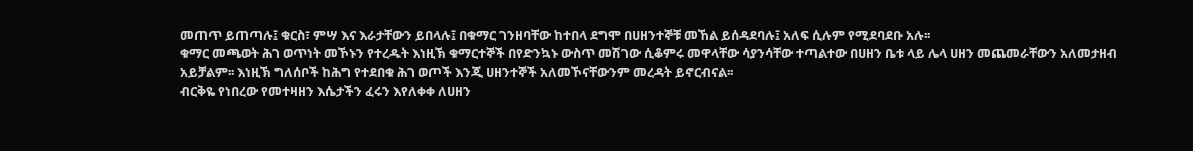መጠጥ ይጠጣሉ፤ ቁርስ፣ ምሣ እና እራታቸውን ይበላሉ፤ በቁማር ገንዘባቸው ከተበላ ደግሞ በሀዘንተኞቹ መኸል ይሰዳደባሉ፤ አለፍ ሲሉም የሚደባደቡ አሉ፡፡
ቁማር መጫወት ሕገ ወጥነት መኾኑን የተረዱት እነዚኽ ቁማርተኞች በየድንኳኑ ውስጥ መሽገው ሲቆምሩ መዋላቸው ሳያንሳቸው ተጣልተው በሀዘን ቤቱ ላይ ሌላ ሀዘን መጨመራቸውን አለመታዘብ አይቻልም፡፡ እነዚኽ ግለሰቦች ከሕግ የተደበቁ ሕገ ወጦች እንጂ ሀዘንተኞች አለመኾናቸውንም መረዳት ይኖርብናል፡፡
ብርቅዬ የነበረው የመተዛዘን እሴታችን ፈሩን እየለቀቀ ለሀዘን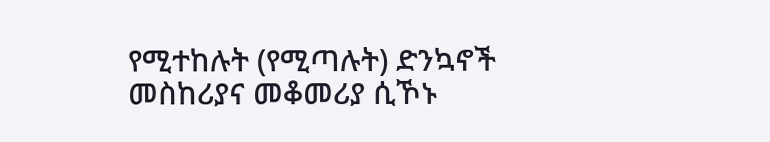የሚተከሉት (የሚጣሉት) ድንኳኖች መስከሪያና መቆመሪያ ሲኾኑ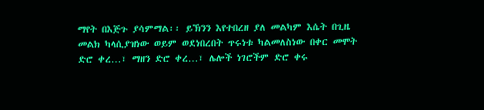ማየት በእጅጉ ያሳምማል፡፡ ይኽንን እየተበረዘ ያለ መልካም እሴት በጊዜ መልክ ካላሲያዝነው ወይም ወደነበረበት ጥሩነቱ ካልመለስነው በቀር መሞት ድሮ ቀረ…፣ ማዘን ድሮ ቀረ…፣ ሌሎች ነገሮችም ድሮ ቀሩ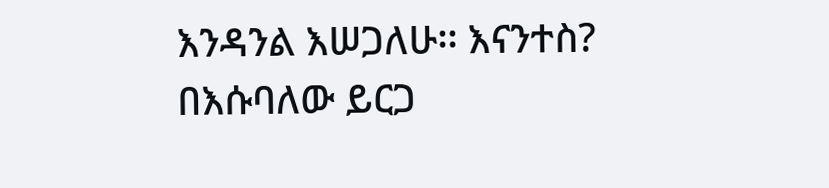እንዳንል እሠጋለሁ፡፡ እናንተስ?
በእሱባለው ይርጋ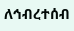ለኅብረተሰብ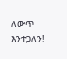ለውጥ እንተጋለን!